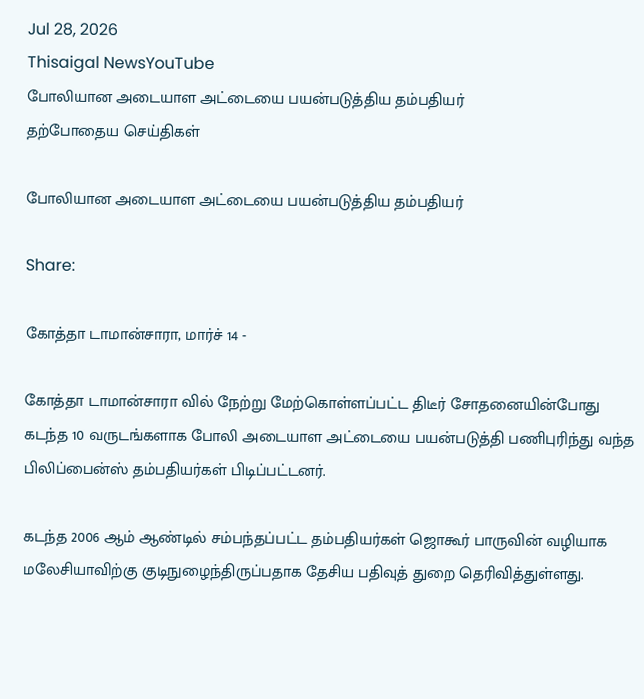Jul 28, 2026
Thisaigal NewsYouTube
போலியான அடையாள அட்டையை பயன்படுத்திய தம்பதியர்
தற்போதைய செய்திகள்

போலியான அடையாள அட்டையை பயன்படுத்திய தம்பதியர்

Share:

கோத்தா டாமான்சாரா, மார்ச் 14 -

கோத்தா டாமான்சாரா வில் நேற்று மேற்கொள்ளப்பட்ட திடீர் சோதனையின்போது கடந்த 10 வருடங்களாக போலி அடையாள அட்டையை பயன்படுத்தி பணிபுரிந்து வந்த பிலிப்பைன்ஸ் தம்பதியர்கள் பிடிப்பட்டனர்.

கடந்த 2006 ஆம் ஆண்டில் சம்பந்தப்பட்ட தம்பதியர்கள் ஜொகூர் பாருவின் வழியாக மலேசியாவிற்கு குடிநுழைந்திருப்பதாக தேசிய பதிவுத் துறை தெரிவித்துள்ளது.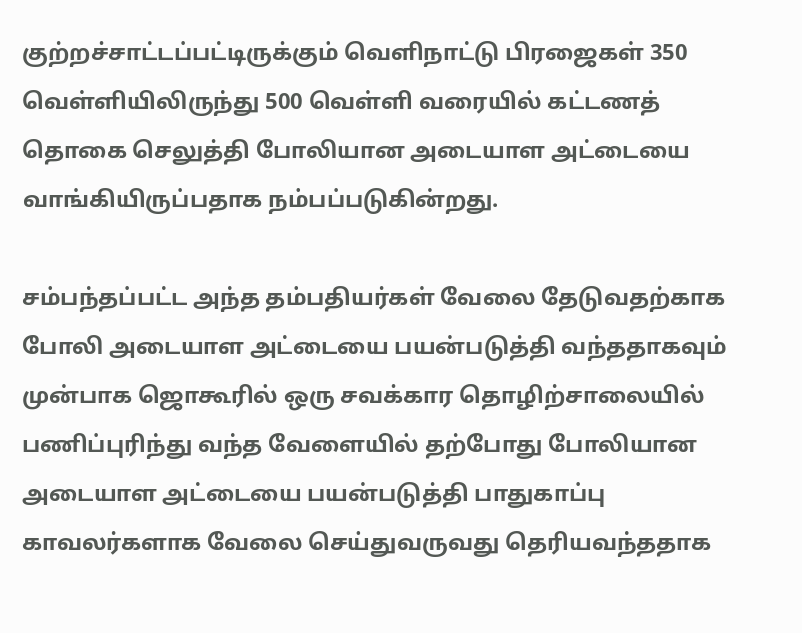குற்றச்சாட்டப்பட்டிருக்கும் வெளிநாட்டு பிரஜைகள் 350 வெள்ளியிலிருந்து 500 வெள்ளி வரையில் கட்டணத் தொகை செலுத்தி போலியான அடையாள அட்டையை வாங்கியிருப்பதாக நம்பப்படுகின்றது.

சம்பந்தப்பட்ட அந்த தம்பதியர்கள் வேலை தேடுவதற்காக போலி அடையாள அட்டையை பயன்படுத்தி வந்ததாகவும் முன்பாக ஜொகூரில் ஒரு சவக்கார தொழிற்சாலையில் பணிப்புரிந்து வந்த வேளையில் தற்போது போலியான அடையாள அட்டையை பயன்படுத்தி பாதுகாப்பு காவலர்களாக வேலை செய்துவருவது தெரியவந்ததாக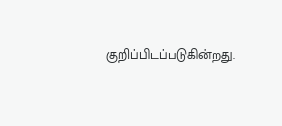குறிப்பிடப்படுகின்றது.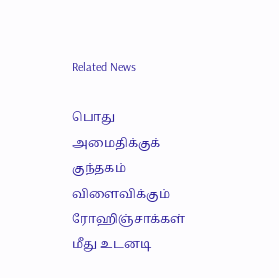Related News

பொது அமைதிக்குக் குந்தகம் விளைவிக்கும் ரோஹிஞ்சாக்கள் மீது உடனடி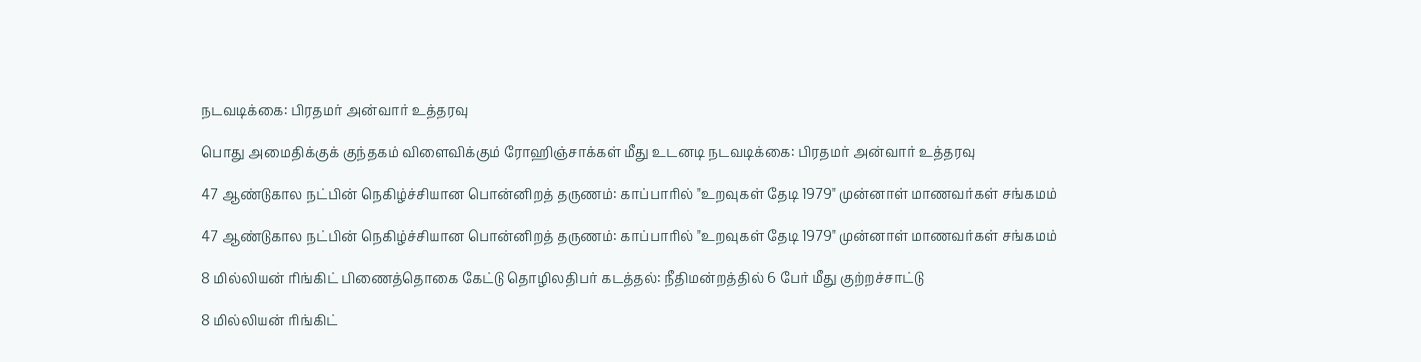நடவடிக்கை: பிரதமர் அன்வார் உத்தரவு

பொது அமைதிக்குக் குந்தகம் விளைவிக்கும் ரோஹிஞ்சாக்கள் மீது உடனடி நடவடிக்கை: பிரதமர் அன்வார் உத்தரவு

47 ஆண்டுகால நட்பின் நெகிழ்ச்சியான பொன்னிறத் தருணம்: காப்பாரில் "உறவுகள் தேடி 1979" முன்னாள் மாணவர்கள் சங்கமம்

47 ஆண்டுகால நட்பின் நெகிழ்ச்சியான பொன்னிறத் தருணம்: காப்பாரில் "உறவுகள் தேடி 1979" முன்னாள் மாணவர்கள் சங்கமம்

8 மில்லியன் ரிங்கிட் பிணைத்தொகை கேட்டு தொழிலதிபர் கடத்தல்: நீதிமன்றத்தில் 6 பேர் மீது குற்றச்சாட்டு

8 மில்லியன் ரிங்கிட்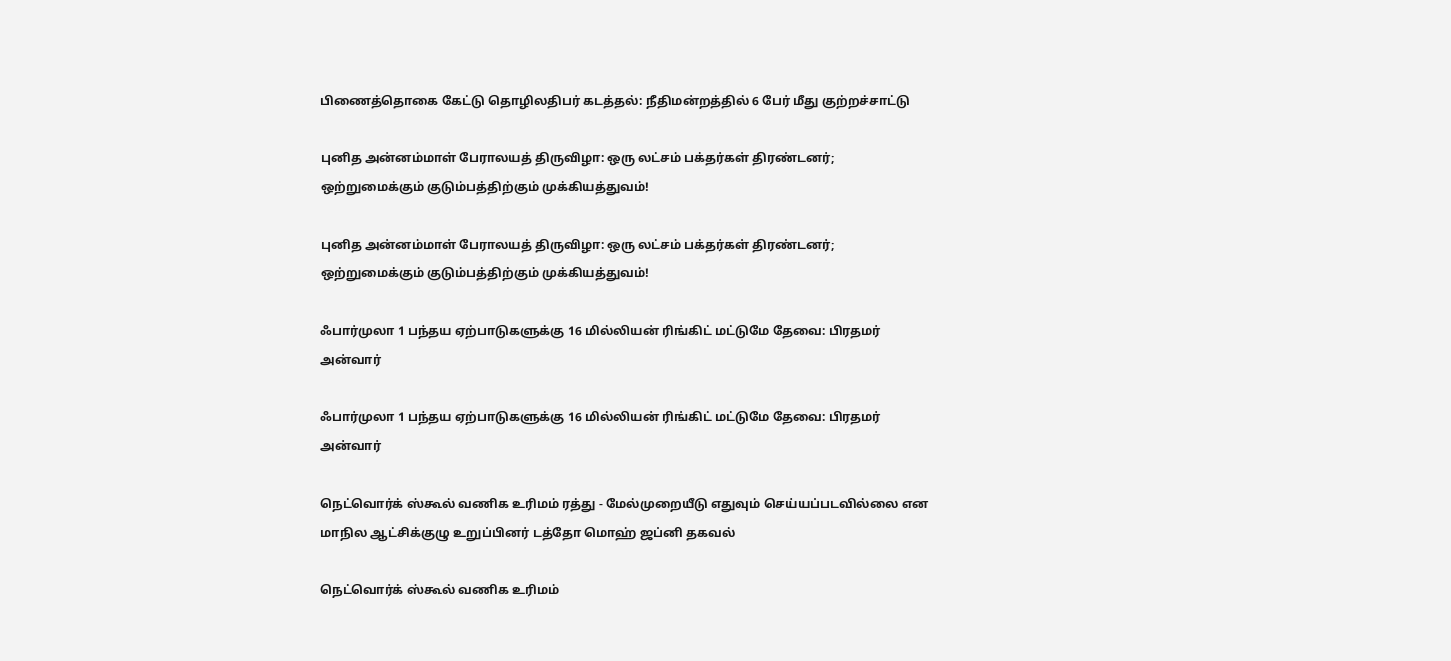பிணைத்தொகை கேட்டு தொழிலதிபர் கடத்தல்: நீதிமன்றத்தில் 6 பேர் மீது குற்றச்சாட்டு

புனித அன்னம்மாள் பேராலயத் திருவிழா: ஒரு லட்சம் பக்தர்கள் திரண்டனர்; ஒற்றுமைக்கும் குடும்பத்திற்கும் முக்கியத்துவம்!

புனித அன்னம்மாள் பேராலயத் திருவிழா: ஒரு லட்சம் பக்தர்கள் திரண்டனர்; ஒற்றுமைக்கும் குடும்பத்திற்கும் முக்கியத்துவம்!

ஃபார்முலா 1 பந்தய ஏற்பாடுகளுக்கு 16 மில்லியன் ரிங்கிட் மட்டுமே தேவை: பிரதமர் அன்வார்

ஃபார்முலா 1 பந்தய ஏற்பாடுகளுக்கு 16 மில்லியன் ரிங்கிட் மட்டுமே தேவை: பிரதமர் அன்வார்

நெட்வொர்க் ஸ்கூல் வணிக உரிமம் ரத்து - மேல்முறையீடு எதுவும் செய்யப்படவில்லை என மாநில ஆட்சிக்குழு உறுப்பினர் டத்தோ மொஹ் ஜப்னி தகவல்

நெட்வொர்க் ஸ்கூல் வணிக உரிமம்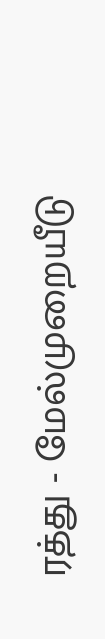ரத்து - மேல்முறையீடு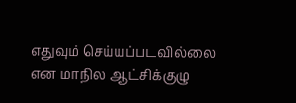எதுவும் செய்யப்படவில்லை என மாநில ஆட்சிக்குழு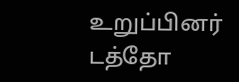உறுப்பினர் டத்தோ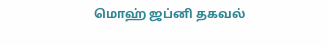மொஹ் ஜப்னி தகவல்